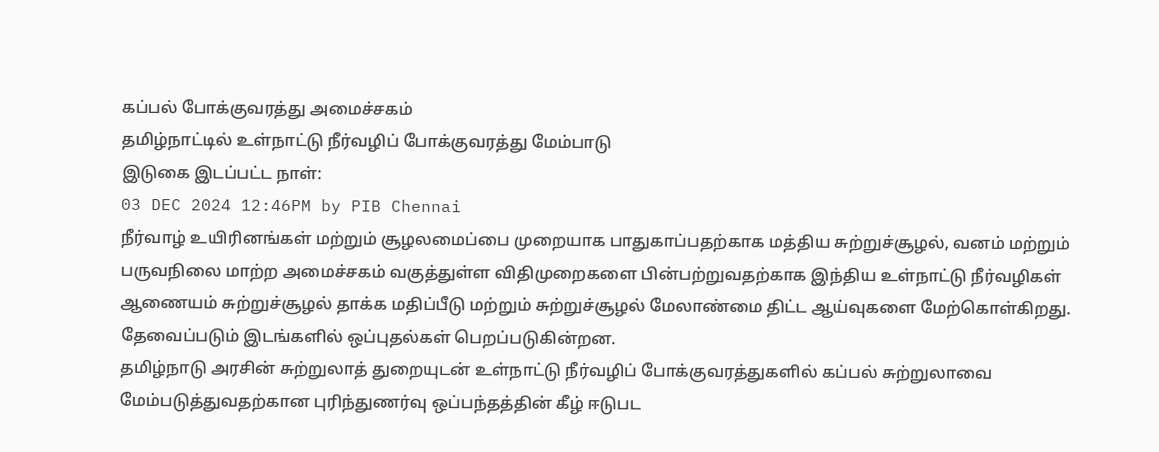கப்பல் போக்குவரத்து அமைச்சகம்
தமிழ்நாட்டில் உள்நாட்டு நீர்வழிப் போக்குவரத்து மேம்பாடு
இடுகை இடப்பட்ட நாள்:
03 DEC 2024 12:46PM by PIB Chennai
நீர்வாழ் உயிரினங்கள் மற்றும் சூழலமைப்பை முறையாக பாதுகாப்பதற்காக மத்திய சுற்றுச்சூழல், வனம் மற்றும் பருவநிலை மாற்ற அமைச்சகம் வகுத்துள்ள விதிமுறைகளை பின்பற்றுவதற்காக இந்திய உள்நாட்டு நீர்வழிகள் ஆணையம் சுற்றுச்சூழல் தாக்க மதிப்பீடு மற்றும் சுற்றுச்சூழல் மேலாண்மை திட்ட ஆய்வுகளை மேற்கொள்கிறது. தேவைப்படும் இடங்களில் ஒப்புதல்கள் பெறப்படுகின்றன.
தமிழ்நாடு அரசின் சுற்றுலாத் துறையுடன் உள்நாட்டு நீர்வழிப் போக்குவரத்துகளில் கப்பல் சுற்றுலாவை மேம்படுத்துவதற்கான புரிந்துணர்வு ஒப்பந்தத்தின் கீழ் ஈடுபட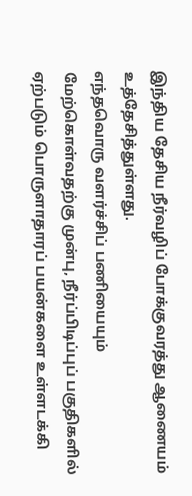இந்திய தேசிய நீர்வழிப் போக்குவரத்து ஆணையம் உத்தேசித்துள்ளது.
எந்தவொரு வளர்ச்சிப் பணியையும் மேற்கொள்வதற்கு முன்பு, நீர்ப்பிடிப்புப் பகுதிகளில் ஏற்படும் பொருளாதாரப் பயன்களை உள்ளடக்கி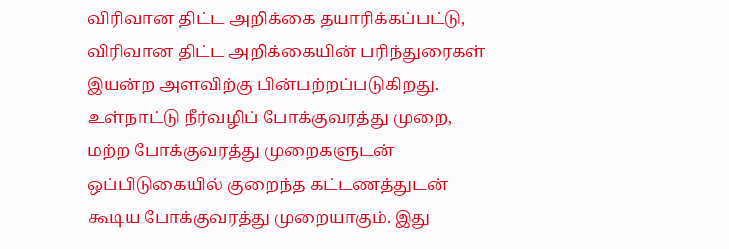விரிவான திட்ட அறிக்கை தயாரிக்கப்பட்டு, விரிவான திட்ட அறிக்கையின் பரிந்துரைகள் இயன்ற அளவிற்கு பின்பற்றப்படுகிறது.
உள்நாட்டு நீர்வழிப் போக்குவரத்து முறை, மற்ற போக்குவரத்து முறைகளுடன் ஒப்பிடுகையில் குறைந்த கட்டணத்துடன் கூடிய போக்குவரத்து முறையாகும். இது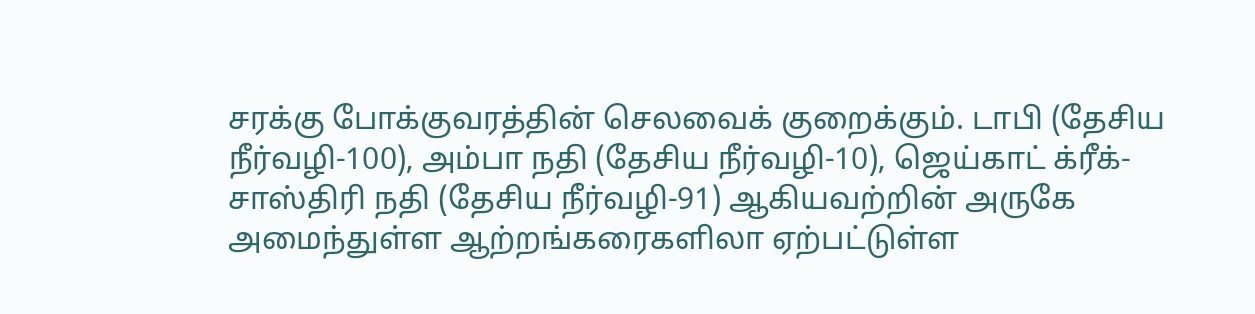சரக்கு போக்குவரத்தின் செலவைக் குறைக்கும். டாபி (தேசிய நீர்வழி-100), அம்பா நதி (தேசிய நீர்வழி-10), ஜெய்காட் க்ரீக்-சாஸ்திரி நதி (தேசிய நீர்வழி-91) ஆகியவற்றின் அருகே அமைந்துள்ள ஆற்றங்கரைகளிலா ஏற்பட்டுள்ள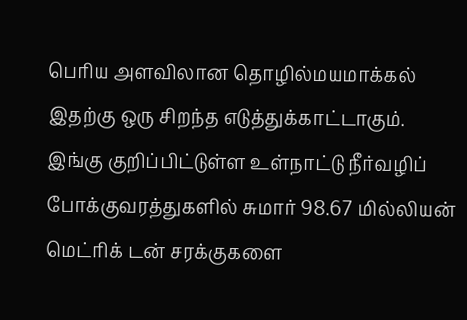பெரிய அளவிலான தொழில்மயமாக்கல் இதற்கு ஒரு சிறந்த எடுத்துக்காட்டாகும். இங்கு குறிப்பிட்டுள்ள உள்நாட்டு நீர்வழிப் போக்குவரத்துகளில் சுமார் 98.67 மில்லியன் மெட்ரிக் டன் சரக்குகளை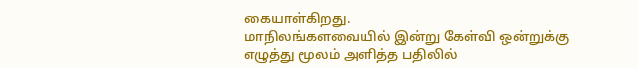கையாள்கிறது.
மாநிலங்களவையில் இன்று கேள்வி ஒன்றுக்கு எழுத்து மூலம் அளித்த பதிலில்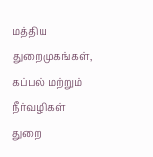மத்திய துறைமுகங்கள், கப்பல் மற்றும் நீர்வழிகள் துறை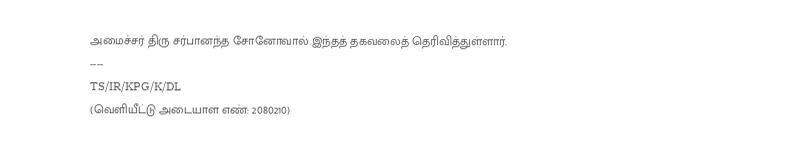அமைச்சர் திரு சர்பானந்த சோனோவால் இந்தத் தகவலைத் தெரிவித்துள்ளார்.
----
TS/IR/KPG/K/DL
(வெளியீட்டு அடையாள எண்: 2080210)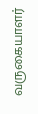வருகையாளர்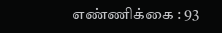எண்ணிக்கை : 93